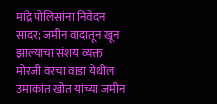मांद्रे पोलिसांना निवेदन सादर; जमीन वादातून खून झाल्याचा संशय व्यक्त मोरजी वरचा वाडा येथील उमाकांत खोत यांच्या जमीन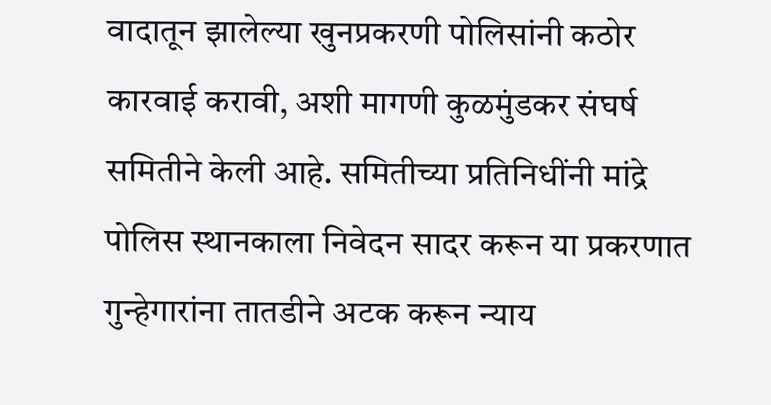वादातून झालेल्या खुनप्रकरणी पोलिसांनी कठोर कारवाई करावी, अशी मागणी कुळमुंडकर संघर्ष समितीने केली आहे. समितीच्या प्रतिनिधींनी मांद्रे पोलिस स्थानकाला निवेदन सादर करून या प्रकरणात गुन्हेगारांना तातडीने अटक करून न्याय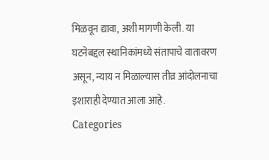मिळवून द्यावा, अशी मागणी केली. या घटनेबद्दल स्थानिकांमध्ये संतापाचे वातावरण असून, न्याय न मिळाल्यास तीव्र आंदोलनाचा इशाराही देण्यात आला आहे.
Categories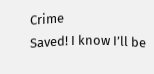Crime
Saved! I know I’ll be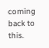coming back to this.